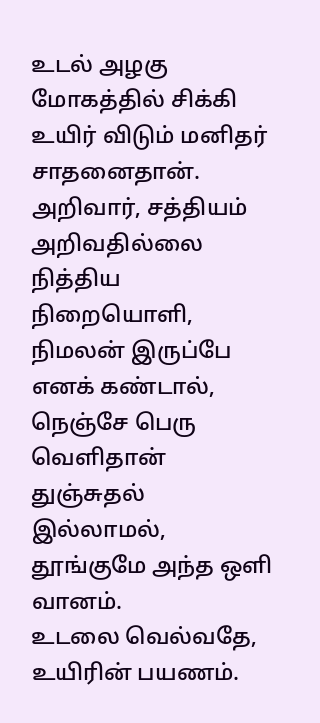உடல் அழகு மோகத்தில் சிக்கி உயிர் விடும் மனிதர் சாதனைதான்.
அறிவார், சத்தியம் அறிவதில்லை நித்திய நிறையொளி,
நிமலன் இருப்பே எனக் கண்டால், நெஞ்சே பெரு வெளிதான்
துஞ்சுதல் இல்லாமல், தூங்குமே அந்த ஒளி வானம்.
உடலை வெல்வதே, உயிரின் பயணம்.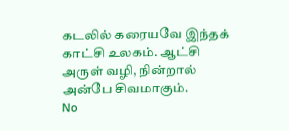கடலில் கரையவே இந்தக் காட்சி உலகம். ஆட்சி அருள் வழி, நின்றால் அன்பே சிவமாகும்.
No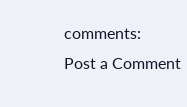comments:
Post a Comment